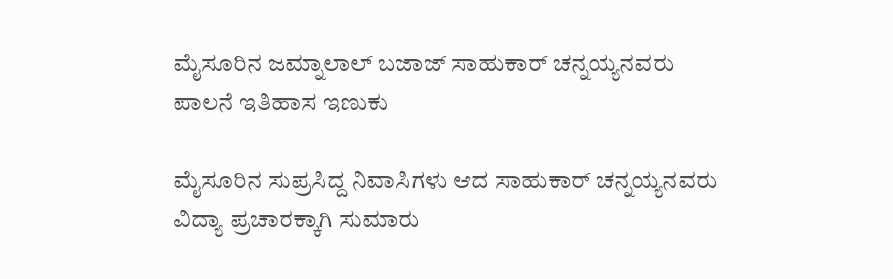ಮೈಸೂರಿನ ಜಮ್ನಾಲಾಲ್ ಬಜಾಜ್ ಸಾಹುಕಾರ್ ಚನ್ನಯ್ಯನವರು
ಪಾಲನೆ ಇತಿಹಾಸ ಇಣುಕು

ಮೈಸೂರಿನ ಸುಪ್ರಸಿದ್ದ ನಿವಾಸಿಗಳು ಆದ ಸಾಹುಕಾರ್ ಚನ್ನಯ್ಯನವರು ವಿದ್ಯಾ ಪ್ರಚಾರಕ್ಕಾಗಿ ಸುಮಾರು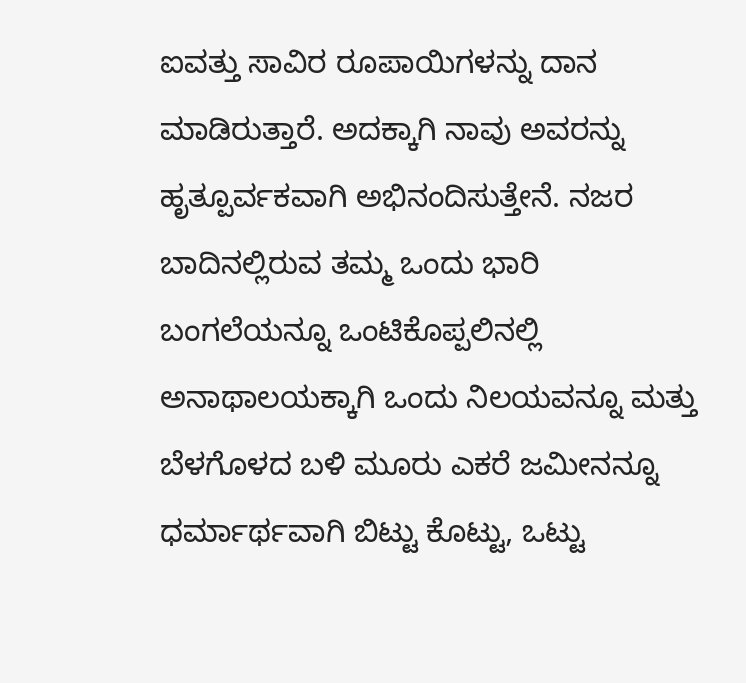ಐವತ್ತು ಸಾವಿರ ರೂಪಾಯಿಗಳನ್ನು ದಾನ ಮಾಡಿರುತ್ತಾರೆ. ಅದಕ್ಕಾಗಿ ನಾವು ಅವರನ್ನು ಹೃತ್ಪೂರ್ವಕವಾಗಿ ಅಭಿನಂದಿಸುತ್ತೇನೆ. ನಜರ ಬಾದಿನಲ್ಲಿರುವ ತಮ್ಮ ಒಂದು ಭಾರಿ ಬಂಗಲೆಯನ್ನೂ ಒಂಟಿಕೊಪ್ಪಲಿನಲ್ಲಿ ಅನಾಥಾಲಯಕ್ಕಾಗಿ ಒಂದು ನಿಲಯವನ್ನೂ ಮತ್ತು ಬೆಳಗೊಳದ ಬಳಿ ಮೂರು ಎಕರೆ ಜಮೀನನ್ನೂ ಧರ್ಮಾರ್ಥವಾಗಿ ಬಿಟ್ಟು ಕೊಟ್ಟು, ಒಟ್ಟು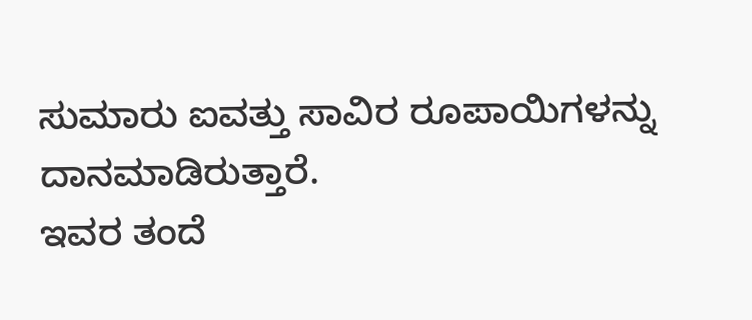ಸುಮಾರು ಐವತ್ತು ಸಾವಿರ ರೂಪಾಯಿಗಳನ್ನು ದಾನಮಾಡಿರುತ್ತಾರೆ.
ಇವರ ತಂದೆ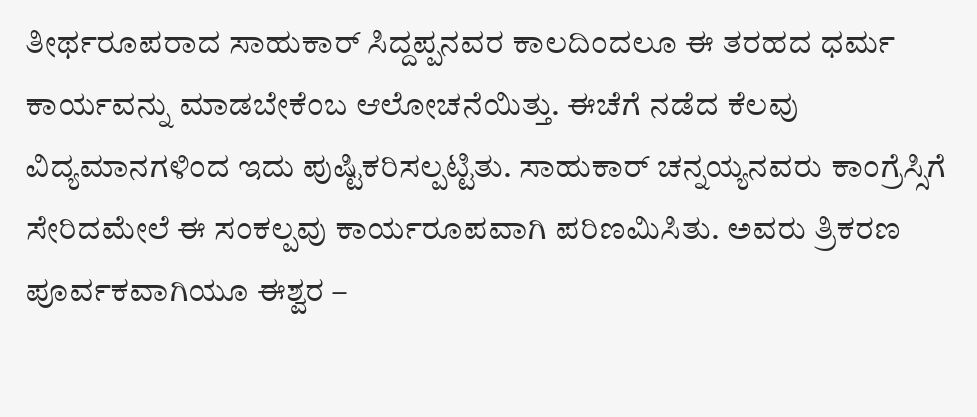ತೀರ್ಥರೂಪರಾದ ಸಾಹುಕಾರ್ ಸಿದ್ದಪ್ಪನವರ ಕಾಲದಿಂದಲೂ ಈ ತರಹದ ಧರ್ಮ ಕಾರ್ಯವನ್ನು ಮಾಡಬೇಕೆಂಬ ಆಲೋಚನೆಯಿತ್ತು. ಈಚೆಗೆ ನಡೆದ ಕೆಲವು ವಿದ್ಯಮಾನಗಳಿಂದ ಇದು ಪುಷ್ಟಿಕರಿಸಲ್ಪಟ್ಟಿತು. ಸಾಹುಕಾರ್ ಚನ್ನಯ್ಯನವರು ಕಾಂಗ್ರೆಸ್ಸಿಗೆ ಸೇರಿದಮೇಲೆ ಈ ಸಂಕಲ್ಪವು ಕಾರ್ಯರೂಪವಾಗಿ ಪರಿಣಮಿಸಿತು. ಅವರು ತ್ರಿಕರಣ ಪೂರ್ವಕವಾಗಿಯೂ ಈಶ್ವರ –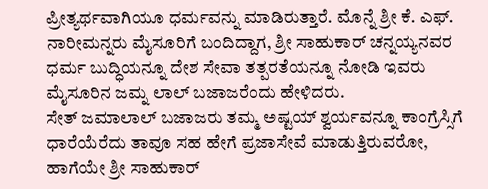ಪ್ರೀತ್ಯರ್ಥವಾಗಿಯೂ ಧರ್ಮವನ್ನು ಮಾಡಿರುತ್ತಾರೆ. ಮೊನ್ನೆ ಶ್ರೀ ಕೆ. ಎಫ್. ನಾರೀಮನ್ನರು ಮೈಸೂರಿಗೆ ಬಂದಿದ್ದಾಗ, ಶ್ರೀ ಸಾಹುಕಾರ್ ಚನ್ನಯ್ಯನವರ ಧರ್ಮ ಬುದ್ಧಿಯನ್ನೂ ದೇಶ ಸೇವಾ ತತ್ಪರತೆಯನ್ನೂ ನೋಡಿ ಇವರು ಮೈಸೂರಿನ ಜಮ್ನ ಲಾಲ್ ಬಜಾಜರೆಂದು ಹೇಳಿದರು.
ಸೇತ್ ಜಮಾಲಾಲ್ ಬಜಾಜರು ತಮ್ಮ ಅಷ್ಟಯ್ ಶ್ವರ್ಯವನ್ನೂ ಕಾಂಗ್ರೆಸ್ಸಿಗೆ ಧಾರೆಯೆರೆದು ತಾವೂ ಸಹ ಹೇಗೆ ಪ್ರಜಾಸೇವೆ ಮಾಡುತ್ತಿರುವರೋ, ಹಾಗೆಯೇ ಶ್ರೀ ಸಾಹುಕಾರ್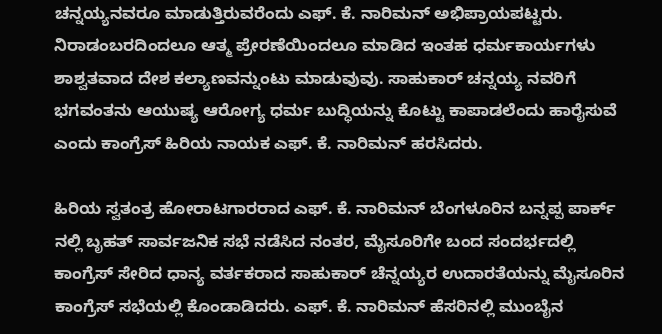ಚನ್ನಯ್ಯನವರೂ ಮಾಡುತ್ತಿರುವರೆಂದು ಎಫ್. ಕೆ. ನಾರಿಮನ್ ಅಭಿಪ್ರಾಯಪಟ್ಟರು.
ನಿರಾಡಂಬರದಿಂದಲೂ ಆತ್ಮ ಪ್ರೇರಣೆಯಿಂದಲೂ ಮಾಡಿದ ಇಂತಹ ಧರ್ಮಕಾರ್ಯಗಳು ಶಾಶ್ವತವಾದ ದೇಶ ಕಲ್ಯಾಣವನ್ನುಂಟು ಮಾಡುವುವು. ಸಾಹುಕಾರ್ ಚನ್ನಯ್ಯ ನವರಿಗೆ ಭಗವಂತನು ಆಯುಷ್ಯ ಆರೋಗ್ಯ ಧರ್ಮ ಬುದ್ಧಿಯನ್ನು ಕೊಟ್ಟು ಕಾಪಾಡಲೆಂದು ಹಾರೈಸುವೆ ಎಂದು ಕಾಂಗ್ರೆಸ್ ಹಿರಿಯ ನಾಯಕ ಎಫ್. ಕೆ. ನಾರಿಮನ್ ಹರಸಿದರು.

ಹಿರಿಯ ಸ್ವತಂತ್ರ ಹೋರಾಟಗಾರರಾದ ಎಫ್. ಕೆ. ನಾರಿಮನ್ ಬೆಂಗಳೂರಿನ ಬನ್ನಪ್ಪ ಪಾರ್ಕ್ ನಲ್ಲಿ ಬೃಹತ್ ಸಾರ್ವಜನಿಕ ಸಭೆ ನಡೆಸಿದ ನಂತರ, ಮೈಸೂರಿಗೇ ಬಂದ ಸಂದರ್ಭದಲ್ಲಿ ಕಾಂಗ್ರೆಸ್ ಸೇರಿದ ಧಾನ್ಯ ವರ್ತಕರಾದ ಸಾಹುಕಾರ್ ಚೆನ್ನಯ್ಯರ ಉದಾರತೆಯನ್ನು ಮೈಸೂರಿನ ಕಾಂಗ್ರೆಸ್ ಸಭೆಯಲ್ಲಿ ಕೊಂಡಾಡಿದರು. ಎಫ್. ಕೆ. ನಾರಿಮನ್ ಹೆಸರಿನಲ್ಲಿ ಮುಂಬೈನ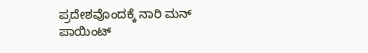ಪ್ರದೇಶವೊಂದಕ್ಕೆ ನಾರಿ ಮನ್ ಪಾಯಿಂಟ್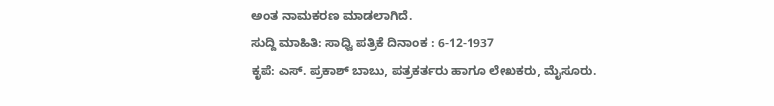ಅಂತ ನಾಮಕರಣ ಮಾಡಲಾಗಿದೆ.
ಸುದ್ದಿ ಮಾಹಿತಿ: ಸಾಧ್ವಿ ಪತ್ರಿಕೆ ದಿನಾಂಕ : 6-12-1937
ಕೃಪೆ: ಎಸ್. ಪ್ರಕಾಶ್ ಬಾಬು, ಪತ್ರಕರ್ತರು ಹಾಗೂ ಲೇಖಕರು, ಮೈಸೂರು.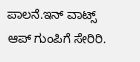ಪಾಲನೆ.ಇನ್ ವಾಟ್ಸ್ ಆಪ್ ಗುಂಪಿಗೆ ಸೇರಿರಿ.